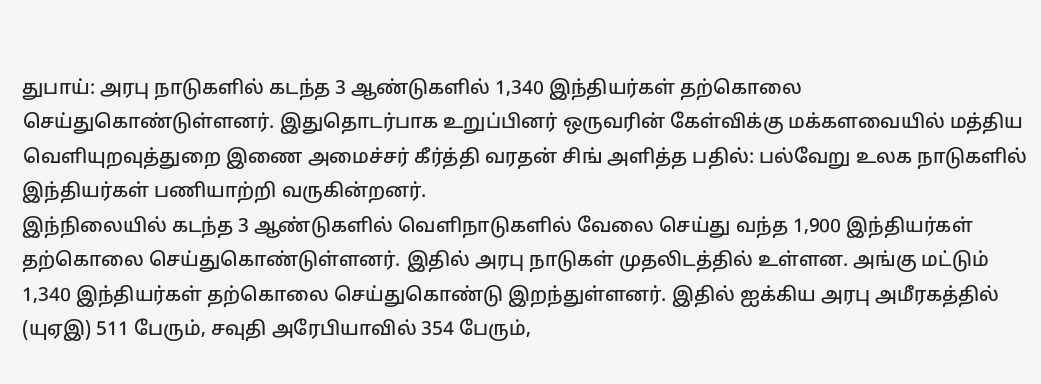துபாய்: அரபு நாடுகளில் கடந்த 3 ஆண்டுகளில் 1,340 இந்தியர்கள் தற்கொலை செய்துகொண்டுள்ளனர். இதுதொடர்பாக உறுப்பினர் ஒருவரின் கேள்விக்கு மக்களவையில் மத்திய வெளியுறவுத்துறை இணை அமைச்சர் கீர்த்தி வரதன் சிங் அளித்த பதில்: பல்வேறு உலக நாடுகளில் இந்தியர்கள் பணியாற்றி வருகின்றனர்.
இந்நிலையில் கடந்த 3 ஆண்டுகளில் வெளிநாடுகளில் வேலை செய்து வந்த 1,900 இந்தியர்கள் தற்கொலை செய்துகொண்டுள்ளனர். இதில் அரபு நாடுகள் முதலிடத்தில் உள்ளன. அங்கு மட்டும் 1,340 இந்தியர்கள் தற்கொலை செய்துகொண்டு இறந்துள்ளனர். இதில் ஐக்கிய அரபு அமீரகத்தில் (யுஏஇ) 511 பேரும், சவுதி அரேபியாவில் 354 பேரும்,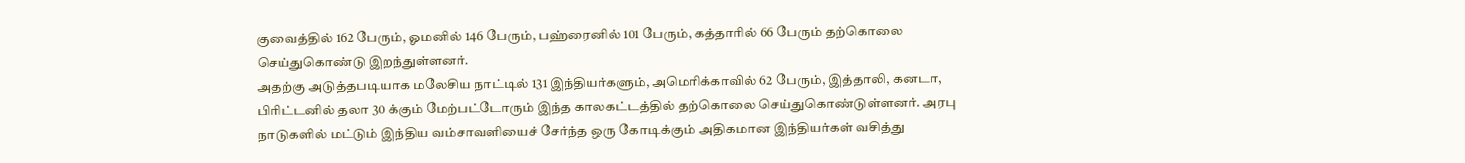குவைத்தில் 162 பேரும், ஓமனில் 146 பேரும், பஹ்ரைனில் 101 பேரும், கத்தாரில் 66 பேரும் தற்கொலை செய்துகொண்டு இறந்துள்ளனர்.
அதற்கு அடுத்தபடியாக மலேசிய நாட்டில் 131 இந்தியர்களும், அமெரிக்காவில் 62 பேரும், இத்தாலி, கனடா, பிரிட்டனில் தலா 30 க்கும் மேற்பட்டோரும் இந்த காலகட்டத்தில் தற்கொலை செய்துகொண்டுள்ளனர். அரபு நாடுகளில் மட்டும் இந்திய வம்சாவளியைச் சேர்ந்த ஒரு கோடிக்கும் அதிகமான இந்தியர்கள் வசித்து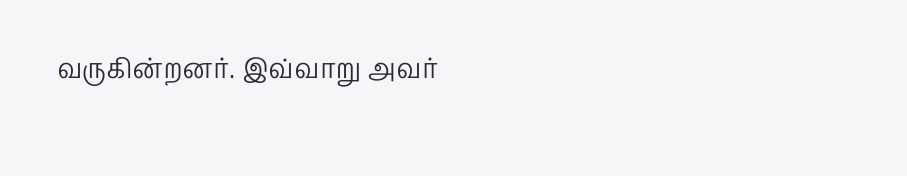வருகின்றனர். இவ்வாறு அவர்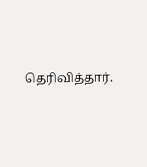தெரிவித்தார்.